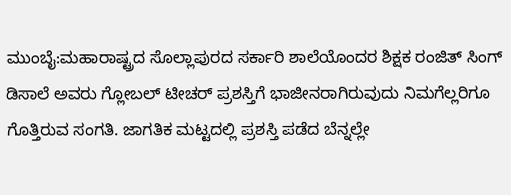ಮುಂಬೈ:ಮಹಾರಾಷ್ಟ್ರದ ಸೊಲ್ಲಾಪುರದ ಸರ್ಕಾರಿ ಶಾಲೆಯೊಂದರ ಶಿಕ್ಷಕ ರಂಜಿತ್ ಸಿಂಗ್ ಡಿಸಾಲೆ ಅವರು ಗ್ಲೋಬಲ್ ಟೀಚರ್ ಪ್ರಶಸ್ತಿಗೆ ಭಾಜೀನರಾಗಿರುವುದು ನಿಮಗೆಲ್ಲರಿಗೂ ಗೊತ್ತಿರುವ ಸಂಗತಿ. ಜಾಗತಿಕ ಮಟ್ಟದಲ್ಲಿ ಪ್ರಶಸ್ತಿ ಪಡೆದ ಬೆನ್ನಲ್ಲೇ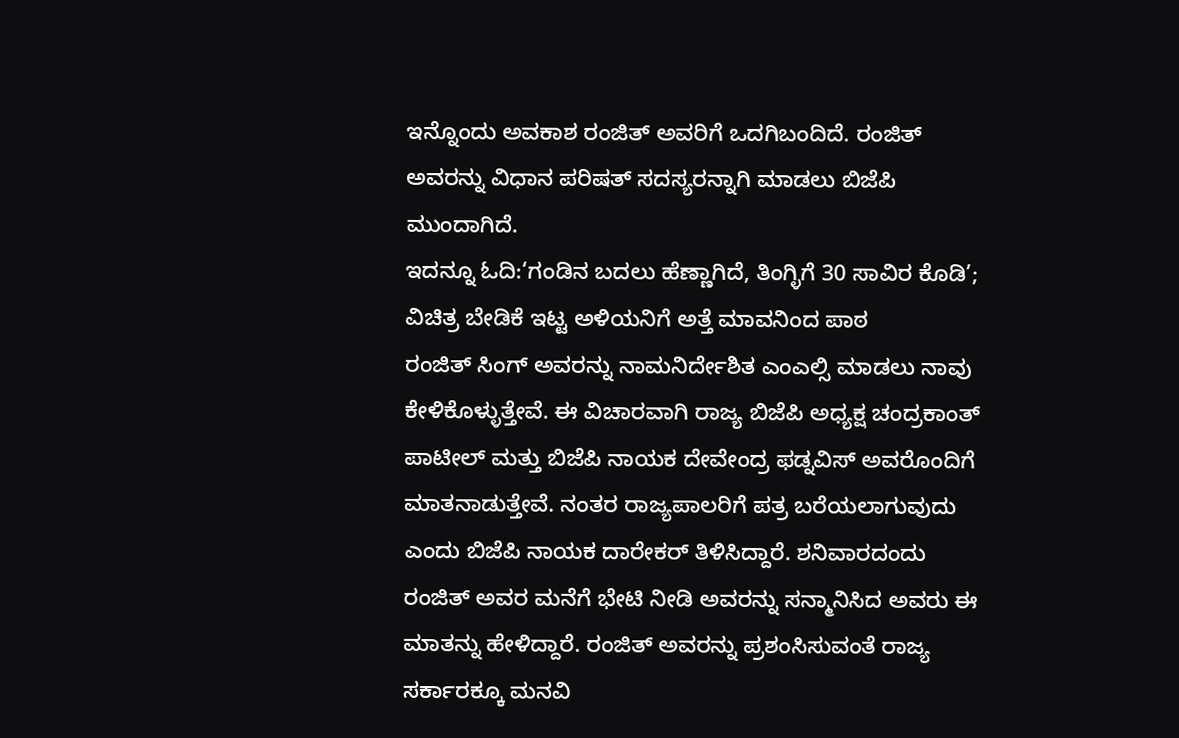ಇನ್ನೊಂದು ಅವಕಾಶ ರಂಜಿತ್ ಅವರಿಗೆ ಒದಗಿಬಂದಿದೆ. ರಂಜಿತ್ ಅವರನ್ನು ವಿಧಾನ ಪರಿಷತ್ ಸದಸ್ಯರನ್ನಾಗಿ ಮಾಡಲು ಬಿಜೆಪಿ ಮುಂದಾಗಿದೆ.
ಇದನ್ನೂ ಓದಿ:‘ಗಂಡಿನ ಬದಲು ಹೆಣ್ಣಾಗಿದೆ, ತಿಂಗ್ಳಿಗೆ 30 ಸಾವಿರ ಕೊಡಿ’; ವಿಚಿತ್ರ ಬೇಡಿಕೆ ಇಟ್ಟ ಅಳಿಯನಿಗೆ ಅತ್ತೆ ಮಾವನಿಂದ ಪಾಠ
ರಂಜಿತ್ ಸಿಂಗ್ ಅವರನ್ನು ನಾಮನಿರ್ದೇಶಿತ ಎಂಎಲ್ಸಿ ಮಾಡಲು ನಾವು ಕೇಳಿಕೊಳ್ಳುತ್ತೇವೆ. ಈ ವಿಚಾರವಾಗಿ ರಾಜ್ಯ ಬಿಜೆಪಿ ಅಧ್ಯಕ್ಷ ಚಂದ್ರಕಾಂತ್ ಪಾಟೀಲ್ ಮತ್ತು ಬಿಜೆಪಿ ನಾಯಕ ದೇವೇಂದ್ರ ಫಡ್ನವಿಸ್ ಅವರೊಂದಿಗೆ ಮಾತನಾಡುತ್ತೇವೆ. ನಂತರ ರಾಜ್ಯಪಾಲರಿಗೆ ಪತ್ರ ಬರೆಯಲಾಗುವುದು ಎಂದು ಬಿಜೆಪಿ ನಾಯಕ ದಾರೇಕರ್ ತಿಳಿಸಿದ್ದಾರೆ. ಶನಿವಾರದಂದು ರಂಜಿತ್ ಅವರ ಮನೆಗೆ ಭೇಟಿ ನೀಡಿ ಅವರನ್ನು ಸನ್ಮಾನಿಸಿದ ಅವರು ಈ ಮಾತನ್ನು ಹೇಳಿದ್ದಾರೆ. ರಂಜಿತ್ ಅವರನ್ನು ಪ್ರಶಂಸಿಸುವಂತೆ ರಾಜ್ಯ ಸರ್ಕಾರಕ್ಕೂ ಮನವಿ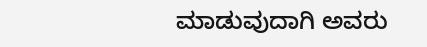ಮಾಡುವುದಾಗಿ ಅವರು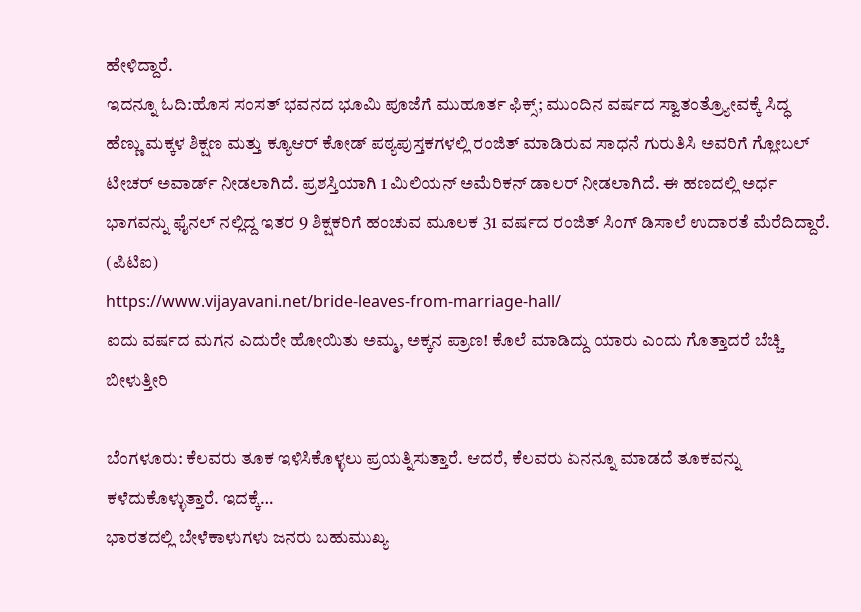ಹೇಳಿದ್ದಾರೆ.
ಇದನ್ನೂ ಓದಿ:ಹೊಸ ಸಂಸತ್ ಭವನದ ಭೂಮಿ ಪೂಜೆಗೆ ಮುಹೂರ್ತ ಫಿಕ್ಸ್; ಮುಂದಿನ ವರ್ಷದ ಸ್ವಾತಂತ್ರ್ಯೋವಕ್ಕೆ ಸಿದ್ಧ
ಹೆಣ್ಣು ಮಕ್ಕಳ ಶಿಕ್ಷಣ ಮತ್ತು ಕ್ಯೂಆರ್ ಕೋಡ್ ಪಠ್ಯಪುಸ್ತಕಗಳಲ್ಲಿ ರಂಜಿತ್ ಮಾಡಿರುವ ಸಾಧನೆ ಗುರುತಿಸಿ ಅವರಿಗೆ ಗ್ಲೋಬಲ್ ಟೀಚರ್ ಅವಾರ್ಡ್ ನೀಡಲಾಗಿದೆ. ಪ್ರಶಸ್ತಿಯಾಗಿ 1 ಮಿಲಿಯನ್ ಅಮೆರಿಕನ್ ಡಾಲರ್ ನೀಡಲಾಗಿದೆ. ಈ ಹಣದಲ್ಲಿ ಅರ್ಧ ಭಾಗವನ್ನು ಫೈನಲ್ ನಲ್ಲಿದ್ದ ಇತರ 9 ಶಿಕ್ಷಕರಿಗೆ ಹಂಚುವ ಮೂಲಕ 31 ವರ್ಷದ ರಂಜಿತ್ ಸಿಂಗ್ ಡಿಸಾಲೆ ಉದಾರತೆ ಮೆರೆದಿದ್ದಾರೆ. (ಪಿಟಿಐ)
https://www.vijayavani.net/bride-leaves-from-marriage-hall/
ಐದು ವರ್ಷದ ಮಗನ ಎದುರೇ ಹೋಯಿತು ಅಮ್ಮ, ಅಕ್ಕನ ಪ್ರಾಣ! ಕೊಲೆ ಮಾಡಿದ್ದು ಯಾರು ಎಂದು ಗೊತ್ತಾದರೆ ಬೆಚ್ಚಿ ಬೀಳುತ್ತೀರಿ

ಬೆಂಗಳೂರು: ಕೆಲವರು ತೂಕ ಇಳಿಸಿಕೊಳ್ಳಲು ಪ್ರಯತ್ನಿಸುತ್ತಾರೆ. ಆದರೆ, ಕೆಲವರು ಏನನ್ನೂ ಮಾಡದೆ ತೂಕವನ್ನು ಕಳೆದುಕೊಳ್ಳುತ್ತಾರೆ. ಇದಕ್ಕೆ…
ಭಾರತದಲ್ಲಿ ಬೇಳೆಕಾಳುಗಳು ಜನರು ಬಹುಮುಖ್ಯ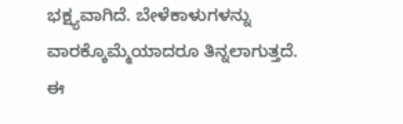ಭಕ್ಷ್ಯವಾಗಿದೆ. ಬೇಳೆಕಾಳುಗಳನ್ನು ವಾರಕ್ಕೊಮ್ಮೆಯಾದರೂ ತಿನ್ನಲಾಗುತ್ತದೆ. ಈ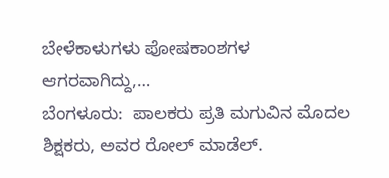ಬೇಳೆಕಾಳುಗಳು ಪೋಷಕಾಂಶಗಳ ಆಗರವಾಗಿದ್ದು,…
ಬೆಂಗಳೂರು:  ಪಾಲಕರು ಪ್ರತಿ ಮಗುವಿನ ಮೊದಲ ಶಿಕ್ಷಕರು, ಅವರ ರೋಲ್ ಮಾಡೆಲ್.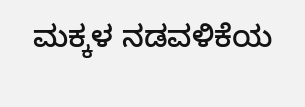ಮಕ್ಕಳ ನಡವಳಿಕೆಯ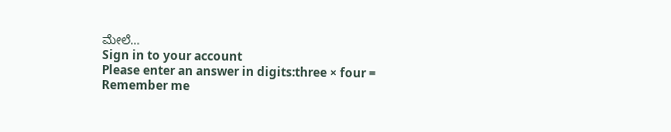ಮೇಲೆ…
Sign in to your account
Please enter an answer in digits:three × four =
Remember me